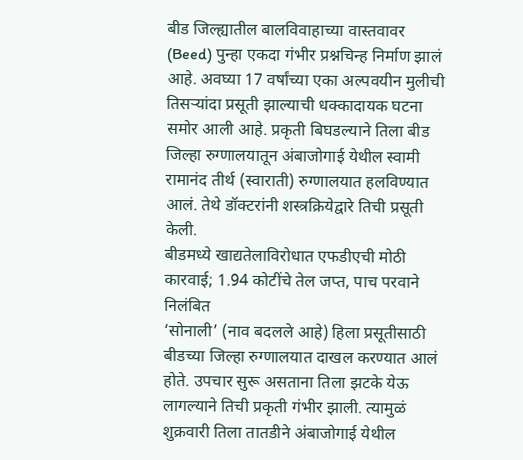बीड जिल्ह्यातील बालविवाहाच्या वास्तवावर (Beed) पुन्हा एकदा गंभीर प्रश्नचिन्ह निर्माण झालं आहे. अवघ्या 17 वर्षांच्या एका अल्पवयीन मुलीची तिसऱ्यांदा प्रसूती झाल्याची धक्कादायक घटना समोर आली आहे. प्रकृती बिघडल्याने तिला बीड जिल्हा रुग्णालयातून अंबाजोगाई येथील स्वामी रामानंद तीर्थ (स्वाराती) रुग्णालयात हलविण्यात आलं. तेथे डॉक्टरांनी शस्त्रक्रियेद्वारे तिची प्रसूती केली.
बीडमध्ये खाद्यतेलाविरोधात एफडीएची मोठी कारवाई; 1.94 कोटींचे तेल जप्त, पाच परवाने निलंबित
‘सोनाली’ (नाव बदलले आहे) हिला प्रसूतीसाठी बीडच्या जिल्हा रुग्णालयात दाखल करण्यात आलं होते. उपचार सुरू असताना तिला झटके येऊ लागल्याने तिची प्रकृती गंभीर झाली. त्यामुळं शुक्रवारी तिला तातडीने अंबाजोगाई येथील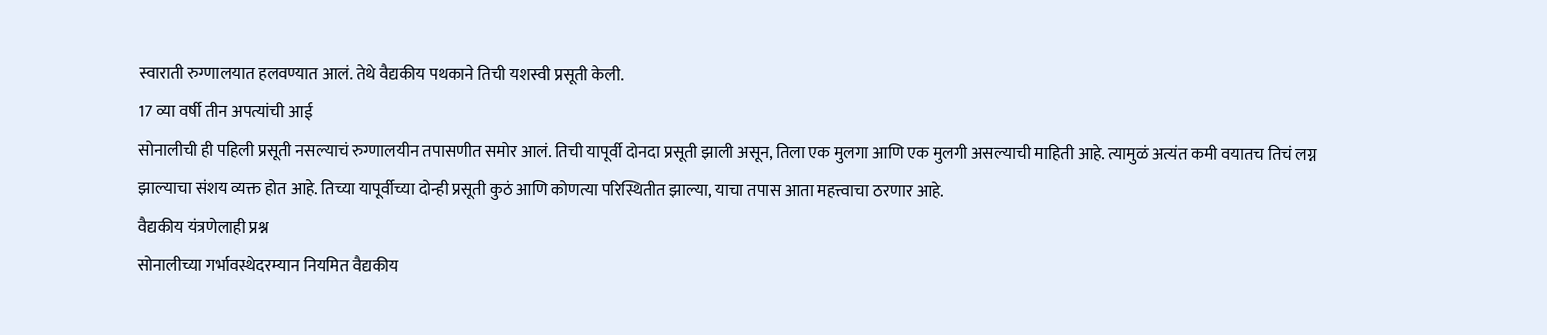स्वाराती रुग्णालयात हलवण्यात आलं. तेथे वैद्यकीय पथकाने तिची यशस्वी प्रसूती केली.
17 व्या वर्षी तीन अपत्यांची आई
सोनालीची ही पहिली प्रसूती नसल्याचं रुग्णालयीन तपासणीत समोर आलं. तिची यापूर्वी दोनदा प्रसूती झाली असून, तिला एक मुलगा आणि एक मुलगी असल्याची माहिती आहे. त्यामुळं अत्यंत कमी वयातच तिचं लग्न झाल्याचा संशय व्यक्त होत आहे. तिच्या यापूर्वीच्या दोन्ही प्रसूती कुठं आणि कोणत्या परिस्थितीत झाल्या, याचा तपास आता महत्त्वाचा ठरणार आहे.
वैद्यकीय यंत्रणेलाही प्रश्न
सोनालीच्या गर्भावस्थेदरम्यान नियमित वैद्यकीय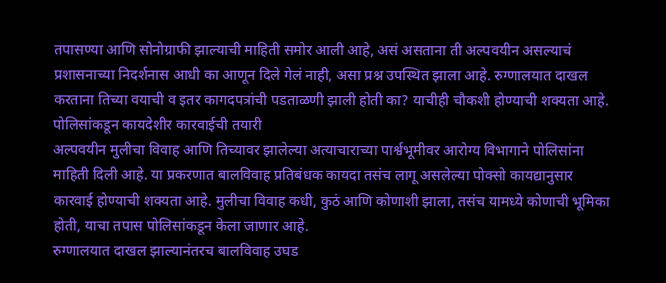तपासण्या आणि सोनोग्राफी झाल्याची माहिती समोर आली आहे, असं असताना ती अल्पवयीन असल्याचं प्रशासनाच्या निदर्शनास आधी का आणून दिले गेलं नाही, असा प्रश्न उपस्थित झाला आहे. रुग्णालयात दाखल करताना तिच्या वयाची व इतर कागदपत्रांची पडताळणी झाली होती का? याचीही चौकशी होण्याची शक्यता आहे.
पोलिसांकडून कायदेशीर कारवाईची तयारी
अल्पवयीन मुलीचा विवाह आणि तिच्यावर झालेल्या अत्याचाराच्या पार्श्वभूमीवर आरोग्य विभागाने पोलिसांना माहिती दिली आहे. या प्रकरणात बालविवाह प्रतिबंधक कायदा तसंच लागू असलेल्या पोक्सो कायद्यानुसार कारवाई होण्याची शक्यता आहे. मुलीचा विवाह कधी, कुठं आणि कोणाशी झाला, तसंच यामध्ये कोणाची भूमिका होती, याचा तपास पोलिसांकडून केला जाणार आहे.
रुग्णालयात दाखल झाल्यानंतरच बालविवाह उघड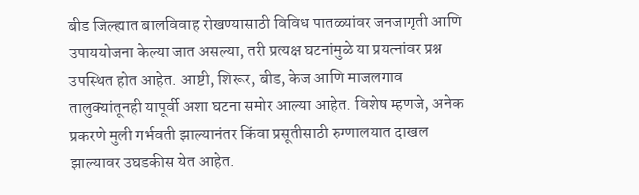बीड जिल्ह्यात बालविवाह रोखण्यासाठी विविध पातळ्यांवर जनजागृती आणि उपाययोजना केल्या जात असल्या, तरी प्रत्यक्ष घटनांमुळे या प्रयत्नांवर प्रश्न उपस्थित होत आहेत. आष्टी, शिरूर, बीड, केज आणि माजलगाव तालुक्यांतूनही यापूर्वी अशा घटना समोर आल्या आहेत. विशेष म्हणजे, अनेक प्रकरणे मुली गर्भवती झाल्यानंतर किंवा प्रसूतीसाठी रुग्णालयात दाखल झाल्यावर उघडकीस येत आहेत.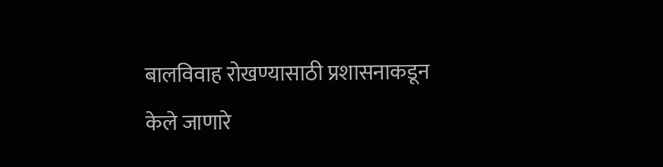बालविवाह रोखण्यासाठी प्रशासनाकडून केले जाणारे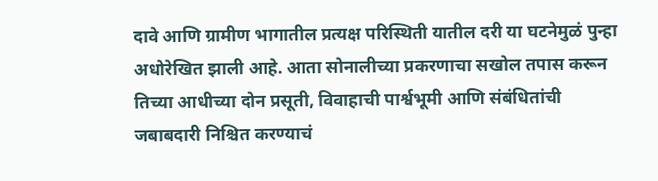दावे आणि ग्रामीण भागातील प्रत्यक्ष परिस्थिती यातील दरी या घटनेमुळं पुन्हा अधोरेखित झाली आहे. आता सोनालीच्या प्रकरणाचा सखोल तपास करून तिच्या आधीच्या दोन प्रसूती, विवाहाची पार्श्वभूमी आणि संबंधितांची जबाबदारी निश्चित करण्याचं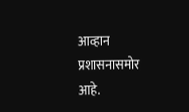आव्हान प्रशासनासमोर आहे.